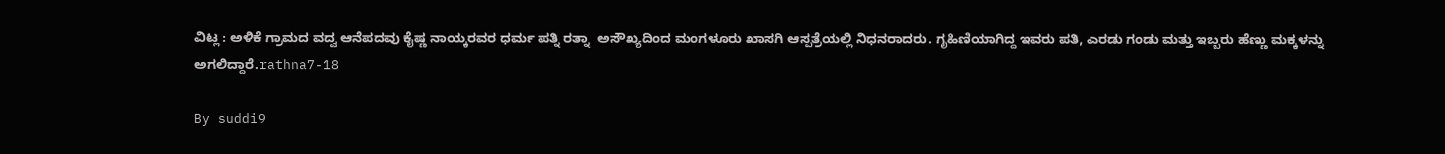ವಿಟ್ಲ : ಅಳಿಕೆ ಗ್ರಾಮದ ವದ್ವ ಆನೆಪದವು ಕೈಷ್ಣ ನಾಯ್ಕರವರ ಧರ್ಮ ಪತ್ನಿ ರತ್ನಾ  ಅಸೌಖ್ಯದಿಂದ ಮಂಗಳೂರು ಖಾಸಗಿ ಆಸ್ಪತ್ರೆಯಲ್ಲಿ ನಿಧನರಾದರು. ಗೃಹಿಣಿಯಾಗಿದ್ದ ಇವರು ಪತಿ, ಎರಡು ಗಂಡು ಮತ್ತು ಇಬ್ಬರು ಹೆಣ್ಣು ಮಕ್ಕಳನ್ನು ಅಗಲಿದ್ದಾರೆ.rathna7-18

By suddi9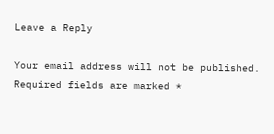Leave a Reply

Your email address will not be published. Required fields are marked *